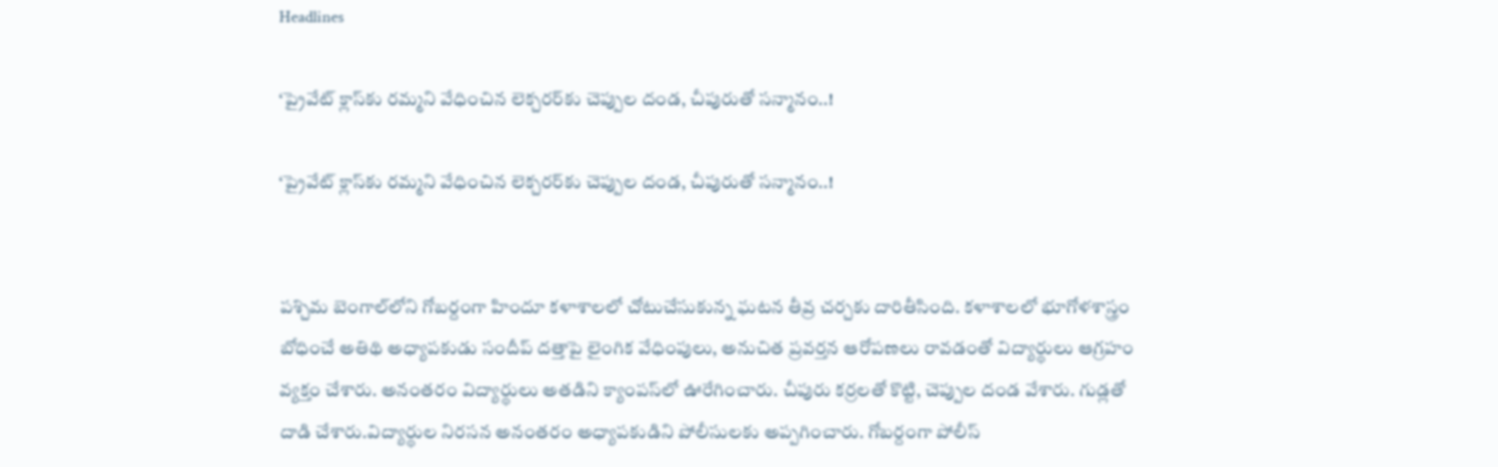Headlines

‘ప్రైవేట్ క్లాస్‌కు రమ్మని వేధించిన లెక్చరర్‌కు చెప్పుల దండ, చీపురుతో సన్మానం..!

‘ప్రైవేట్ క్లాస్‌కు రమ్మని వేధించిన లెక్చరర్‌కు చెప్పుల దండ, చీపురుతో సన్మానం..!


పశ్చిమ బెంగాల్‌లోని గోబర్దంగా హిందూ కళాశాలలో చోటుచేసుకున్న ఘటన తీవ్ర చర్చకు దారితీసింది. కళాశాలలో భూగోళశాస్త్రం బోధించే అతిథి అధ్యాపకుడు సందీప్ దత్తాపై లైంగిక వేధింపులు, అనుచిత ప్రవర్తన ఆరోపణలు రావడంతో విద్యార్థులు ఆగ్రహం వ్యక్తం చేశారు. అనంతరం విద్యార్థులు అతడిని క్యాంపస్‌లో ఊరేగించారు. చీపురు కర్రలతో కొట్టి, చెప్పుల దండ వేశారు. గుడ్లతో దాడి చేశారు.విద్యార్థుల నిరసన అనంతరం అధ్యాపకుడిని పోలీసులకు అప్పగించారు. గోబర్దంగా పోలీస్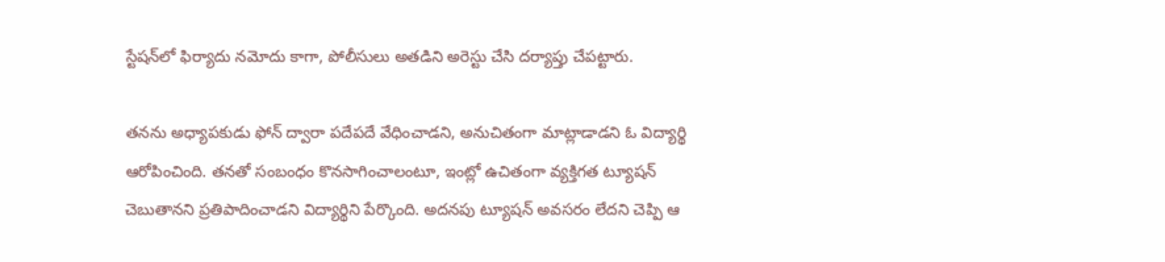స్టేషన్‌లో ఫిర్యాదు నమోదు కాగా, పోలీసులు అతడిని అరెస్టు చేసి దర్యాప్తు చేపట్టారు.

తనను అధ్యాపకుడు ఫోన్ ద్వారా పదేపదే వేధించాడని, అనుచితంగా మాట్లాడాడని ఓ విద్యార్థి ఆరోపించింది. తనతో సంబంధం కొనసాగించాలంటూ, ఇంట్లో ఉచితంగా వ్యక్తిగత ట్యూషన్ చెబుతానని ప్రతిపాదించాడని విద్యార్థిని పేర్కొంది. అదనపు ట్యూషన్ అవసరం లేదని చెప్పి ఆ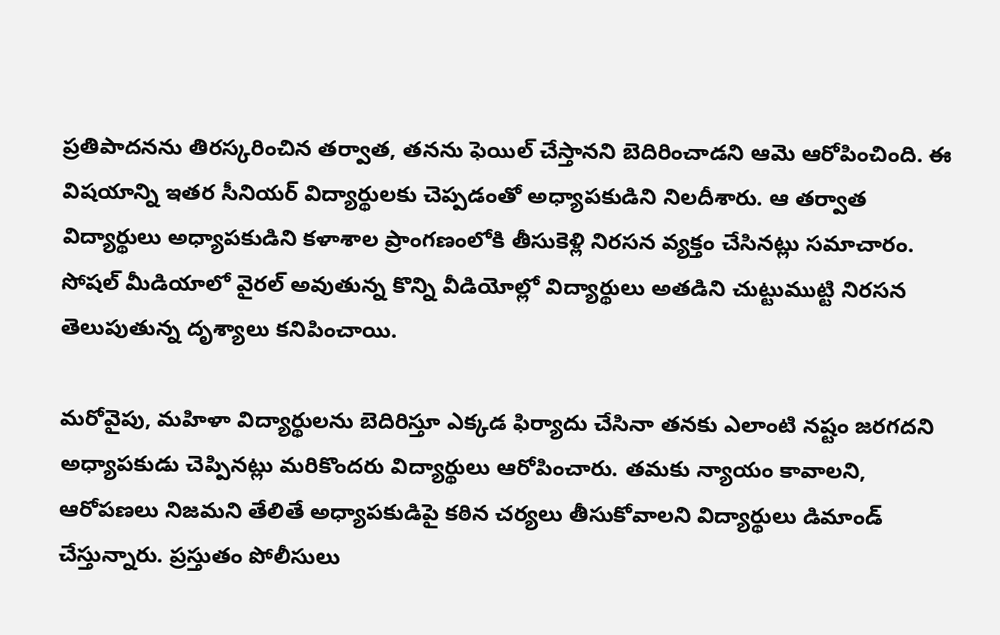ప్రతిపాదనను తిరస్కరించిన తర్వాత, తనను ఫెయిల్ చేస్తానని బెదిరించాడని ఆమె ఆరోపించింది. ఈ విషయాన్ని ఇతర సీనియర్ విద్యార్థులకు చెప్పడంతో అధ్యాపకుడిని నిలదీశారు. ఆ తర్వాత విద్యార్థులు అధ్యాపకుడిని కళాశాల ప్రాంగణంలోకి తీసుకెళ్లి నిరసన వ్యక్తం చేసినట్లు సమాచారం. సోషల్ మీడియాలో వైరల్ అవుతున్న కొన్ని వీడియోల్లో విద్యార్థులు అతడిని చుట్టుముట్టి నిరసన తెలుపుతున్న దృశ్యాలు కనిపించాయి.

మరోవైపు, మహిళా విద్యార్థులను బెదిరిస్తూ ఎక్కడ ఫిర్యాదు చేసినా తనకు ఎలాంటి నష్టం జరగదని అధ్యాపకుడు చెప్పినట్లు మరికొందరు విద్యార్థులు ఆరోపించారు. తమకు న్యాయం కావాలని, ఆరోపణలు నిజమని తేలితే అధ్యాపకుడిపై కఠిన చర్యలు తీసుకోవాలని విద్యార్థులు డిమాండ్ చేస్తున్నారు. ప్రస్తుతం పోలీసులు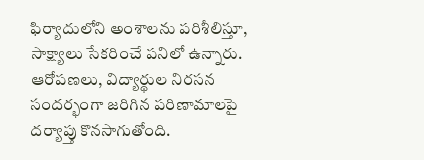ఫిర్యాదులోని అంశాలను పరిశీలిస్తూ, సాక్ష్యాలు సేకరించే పనిలో ఉన్నారు. ఆరోపణలు, విద్యార్థుల నిరసన సందర్భంగా జరిగిన పరిణామాలపై దర్యాప్తు కొనసాగుతోంది.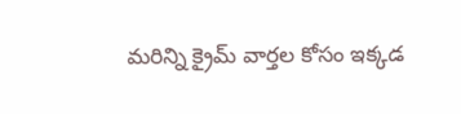మరిన్ని క్రైమ్ వార్తల కోసం ఇక్కడ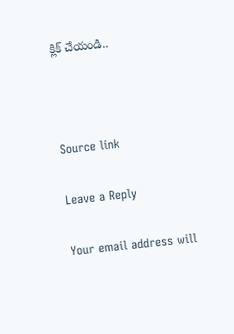క్లిక్ చేయండి..



Source link

Leave a Reply

Your email address will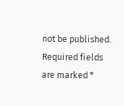not be published. Required fields are marked *